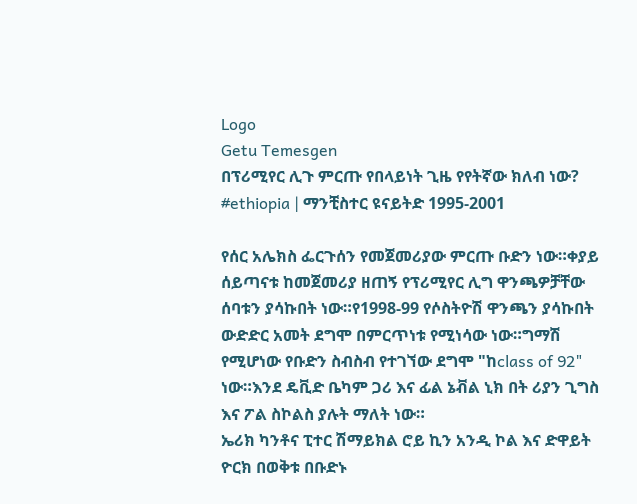Logo
Getu Temesgen
በፕሪሚየር ሊጉ ምርጡ የበላይነት ጊዜ የየትኛው ክለብ ነው?
#ethiopia | ማንቺስተር ዩናይትድ 1995-2001

የሰር አሌክስ ፌርጉሰን የመጀመሪያው ምርጡ ቡድን ነው።ቀያይ ሰይጣናቱ ከመጀመሪያ ዘጠኝ የፕሪሚየር ሊግ ዋንጫዎቻቸው ሰባቱን ያሳኩበት ነው።የ1998-99 የሶስትዮሽ ዋንጫን ያሳኩበት ውድድር አመት ደግሞ በምርጥነቱ የሚነሳው ነው።ግማሽ የሚሆነው የቡድን ስብስብ የተገኘው ደግሞ "ከclass of 92" ነው።እንደ ዴቪድ ቤካም ጋሪ እና ፊል ኔቭል ኒክ በት ሪያን ጊግስ እና ፖል ስኮልስ ያሉት ማለት ነው።
ኤሪክ ካንቶና ፒተር ሽማይክል ሮይ ኪን አንዲ ኮል እና ድዋይት ዮርክ በወቅቱ በቡድኑ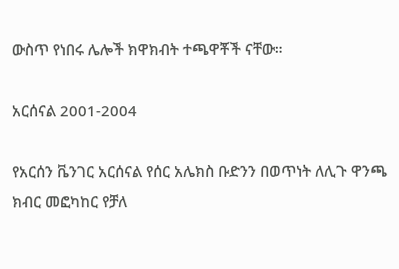ውስጥ የነበሩ ሌሎች ክዋክብት ተጫዋቾች ናቸው።

አርሰናል 2001-2004

የአርሰን ቬንገር አርሰናል የሰር አሌክስ ቡድንን በወጥነት ለሊጉ ዋንጫ ክብር መፎካከር የቻለ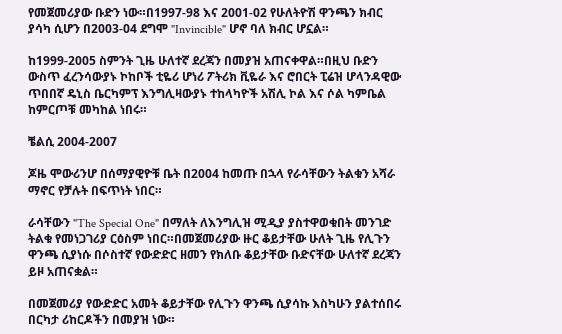የመጀመሪያው ቡድን ነው።በ1997-98 እና 2001-02 የሁለትዮሽ ዋንጫን ክብር ያሳካ ሲሆን በ2003-04 ደግሞ "Invincible" ሆኖ ባለ ክብር ሆኗል።

ከ1999-2005 ስምንት ጊዜ ሁለተኛ ደረጃን በመያዝ አጠናቀዋል።በዚህ ቡድን ውስጥ ፈረንሳውያኑ ኮከቦች ቲዬሪ ሆነሪ ፖትሪክ ቪዬራ እና ሮበርት ፒሬዝ ሆላንዳዊው ጥበበኛ ዴኒስ ቤርካምፕ እንግሊዛውያኑ ተከላካዮች አሽሊ ኮል እና ሶል ካምቤል ከምርጦቹ መካከል ነበሩ።

ቼልሲ 2004-2007

ጆዜ ሞውሪንሆ በሰማያዊዮቹ ቤት በ2004 ከመጡ በኋላ የራሳቸውን ትልቁን አሻራ ማኖር የቻሉት በፍጥነት ነበር።

ራሳቸውን "The Special One" በማለት ለእንግሊዝ ሚዲያ ያስተዋወቁበት መንገድ ትልቁ የመነጋገሪያ ርዕስም ነበር።በመጀመሪያው ዙር ቆይታቸው ሁለት ጊዜ የሊጉን ዋንጫ ሲያነሱ በሶስተኛ የውድድር ዘመን የክለቡ ቆይታቸው ቡድናቸው ሁለተኛ ደረጃን ይዞ አጠናቋል።

በመጀመሪያ የውድድር አመት ቆይታቸው የሊጉን ዋንጫ ሲያሳኩ እስካሁን ያልተሰበሩ በርካታ ሪከርዶችን በመያዝ ነው።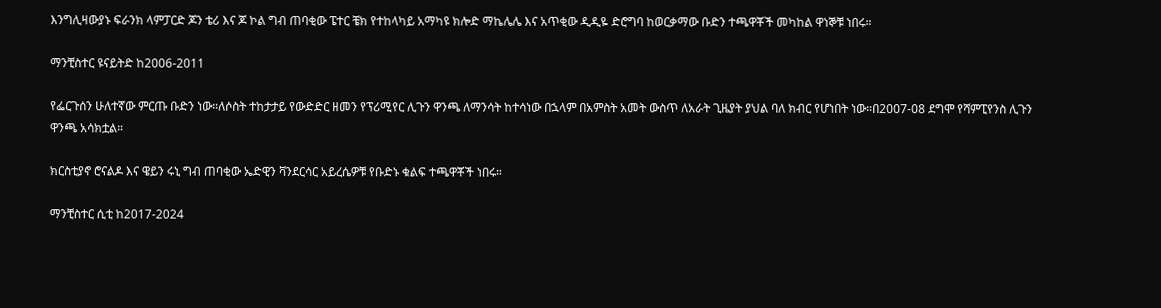እንግሊዛውያኑ ፍራንክ ላምፓርድ ጆን ቴሪ እና ጆ ኮል ግብ ጠባቂው ፔተር ቼክ የተከላካይ አማካዩ ክሎድ ማኬሌሌ እና አጥቂው ዲዲዬ ድሮግባ ከወርቃማው ቡድን ተጫዋቾች መካከል ዋነኞቹ ነበሩ።

ማንቺስተር ዩናይትድ ከ2006-2011

የፌርጉሰን ሁለተኛው ምርጡ ቡድን ነው።ለሶስት ተከታታይ የውድድር ዘመን የፕሪሚየር ሊጉን ዋንጫ ለማንሳት ከተሳነው በኋላም በአምስት አመት ውስጥ ለአራት ጊዜያት ያህል ባለ ክብር የሆነበት ነው።በ2007-08 ደግሞ የሻምፒየንስ ሊጉን ዋንጫ አሳክቷል።

ክርስቲያኖ ሮናልዶ እና ዌይን ሩኒ ግብ ጠባቂው ኤድዊን ቫንደርሳር አይረሴዎቹ የቡድኑ ቁልፍ ተጫዋቾች ነበሩ።

ማንቺስተር ሲቲ ከ2017-2024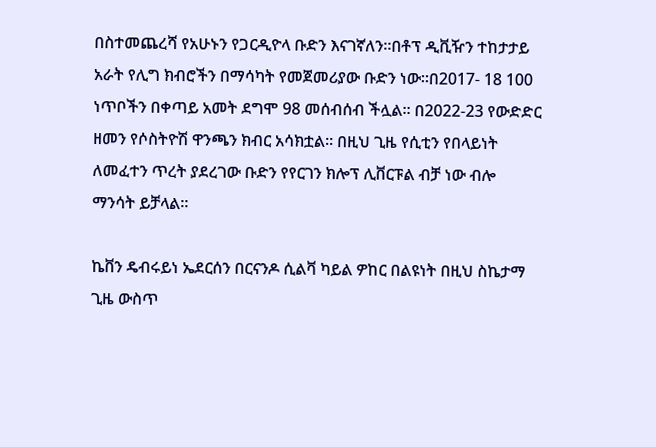በስተመጨረሻ የአሁኑን የጋርዲዮላ ቡድን እናገኛለን።በቶፕ ዲቪዥን ተከታታይ አራት የሊግ ክብሮችን በማሳካት የመጀመሪያው ቡድን ነው።በ2017- 18 100 ነጥቦችን በቀጣይ አመት ደግሞ 98 መሰብሰብ ችሏል። በ2022-23 የውድድር ዘመን የሶስትዮሽ ዋንጫን ክብር አሳክቷል። በዚህ ጊዜ የሲቲን የበላይነት ለመፈተን ጥረት ያደረገው ቡድን የየርገን ክሎፕ ሊቨርፑል ብቻ ነው ብሎ ማንሳት ይቻላል።

ኬቨን ዴብሩይነ ኤደርሰን በርናንዶ ሲልቫ ካይል ዎከር በልዩነት በዚህ ስኬታማ ጊዜ ውስጥ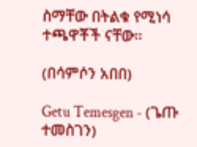ስማቸው በትልቁ የሚነሳ ተጫዋቾች ናቸው።

(በሳምሶን አበበ)

Getu Temesgen - (ጌጡ ተመስገን)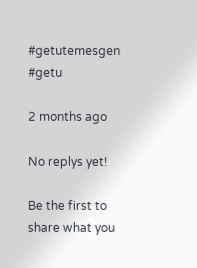#getutemesgen #getu

2 months ago

No replys yet!

Be the first to share what you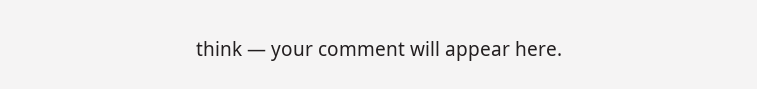think — your comment will appear here.